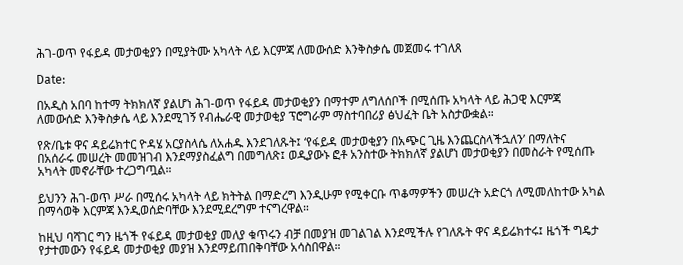ሕገ-ወጥ የፋይዳ መታወቂያን በሚያትሙ አካላት ላይ እርምጃ ለመውሰድ እንቅስቃሴ መጀመሩ ተገለጸ

Date:

በአዲስ አበባ ከተማ ትክክለኛ ያልሆነ ሕገ-ወጥ የፋይዳ መታወቂያን በማተም ለግለሰቦች በሚሰጡ አካላት ላይ ሕጋዊ እርምጃ ለመውሰድ እንቅስቃሴ ላይ እንደሚገኝ የብሔራዊ መታወቂያ ፕሮግራም ማስተባበሪያ ፅህፈት ቤት አስታውቋል።

የጽ/ቤቱ ዋና ዳይሬክተር ዮዳሄ አርያስላሴ ለአሐዱ እንደገለጹት፤ ‘የፋይዳ መታወቂያን በአጭር ጊዜ እንጨርስላችኋለን’ በማለትና በአሰራሩ መሠረት መመዝገብ እንደማያስፈልግ በመግለጽ፤ ወዲያውኑ ፎቶ አንስተው ትክክለኛ ያልሆነ መታወቂያን በመስራት የሚሰጡ አካላት መኖራቸው ተረጋግጧል።

ይህንን ሕገ-ወጥ ሥራ በሚሰሩ አካላት ላይ ክትትል በማድረግ እንዲሁም የሚቀርቡ ጥቆማዎችን መሠረት አድርጎ ለሚመለከተው አካል በማሳወቅ እርምጃ እንዲወሰድባቸው እንደሚደረግም ተናግረዋል።

ከዚህ ባሻገር ግን ዜጎች የፋይዳ መታወቂያ መለያ ቁጥሩን ብቻ በመያዝ መገልገል እንደሚችሉ የገለጹት ዋና ዳይሬክተሩ፤ ዜጎች ግዴታ የታተመውን የፋይዳ መታወቂያ መያዝ እንደማይጠበቅባቸው አሳስበዋል።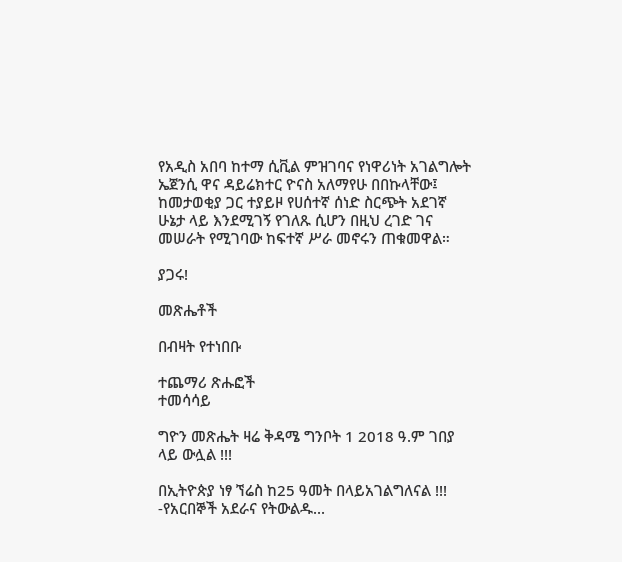የአዲስ አበባ ከተማ ሲቪል ምዝገባና የነዋሪነት አገልግሎት ኤጀንሲ ዋና ዳይሬክተር ዮናስ አለማየሁ በበኩላቸው፤ ከመታወቂያ ጋር ተያይዞ የሀሰተኛ ሰነድ ስርጭት አደገኛ ሁኔታ ላይ እንደሚገኝ የገለጹ ሲሆን በዚህ ረገድ ገና መሠራት የሚገባው ከፍተኛ ሥራ መኖሩን ጠቁመዋል።

ያጋሩ!

መጽሔቶች

በብዛት የተነበቡ

ተጨማሪ ጽሑፎች
ተመሳሳይ

ግዮን መጽሔት ዛሬ ቅዳሜ ግንቦት 1 2018 ዓ.ም ገበያ ላይ ውሏል !!!

በኢትዮጵያ ነፃ ኘሬስ ከ25 ዓመት በላይአገልግለናል !!! -የአርበኞች አደራና የትውልዱ...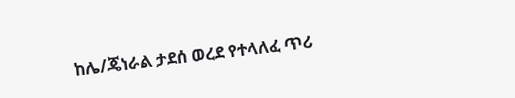ከሌ/ጄነራል ታደሰ ወረደ የተላለፈ ጥሪ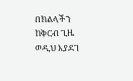በክልላችን ከቅርብ ጊዜ ወዲህ እያደገ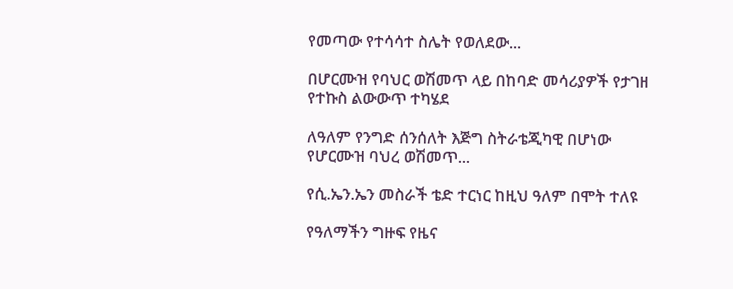የመጣው የተሳሳተ ስሌት የወለደው...

በሆርሙዝ የባህር ወሽመጥ ላይ በከባድ መሳሪያዎች የታገዘ  የተኩስ ልውውጥ ተካሄደ

ለዓለም የንግድ ሰንሰለት እጅግ ስትራቴጂካዊ በሆነው የሆርሙዝ ባህረ ወሽመጥ...

የሲ.ኤን.ኤን መስራች ቴድ ተርነር ከዚህ ዓለም በሞት ተለዩ

የዓለማችን ግዙፍ የዜና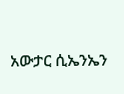አውታር ሲኤንኤን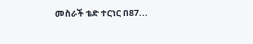መስራች ቴድ ተርነር በ87...